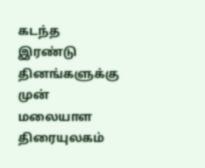கடந்த இரண்டு தினங்களுக்கு முன் மலையாள திரையுலகம்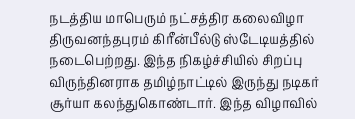நடத்திய மாபெரும் நட்சத்திர கலைவிழா திருவனந்தபுரம் கிரீன்பீல்டு ஸ்டேடியத்தில் நடைபெற்றது. இந்த நிகழ்ச்சியில் சிறப்பு விருந்தினராக தமிழ்நாட்டில் இருந்து நடிகர் சூர்யா கலந்துகொண்டார். இந்த விழாவில்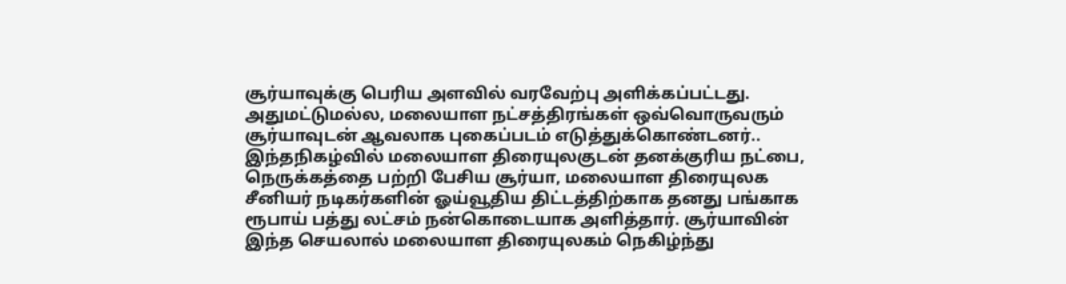சூர்யாவுக்கு பெரிய அளவில் வரவேற்பு அளிக்கப்பட்டது.
அதுமட்டுமல்ல, மலையாள நட்சத்திரங்கள் ஒவ்வொருவரும் சூர்யாவுடன் ஆவலாக புகைப்படம் எடுத்துக்கொண்டனர்.. இந்தநிகழ்வில் மலையாள திரையுலகுடன் தனக்குரிய நட்பை, நெருக்கத்தை பற்றி பேசிய சூர்யா, மலையாள திரையுலக சீனியர் நடிகர்களின் ஓய்வூதிய திட்டத்திற்காக தனது பங்காக ரூபாய் பத்து லட்சம் நன்கொடையாக அளித்தார். சூர்யாவின் இந்த செயலால் மலையாள திரையுலகம் நெகிழ்ந்து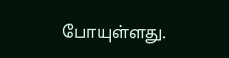போயுள்ளது.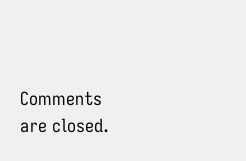Comments are closed.